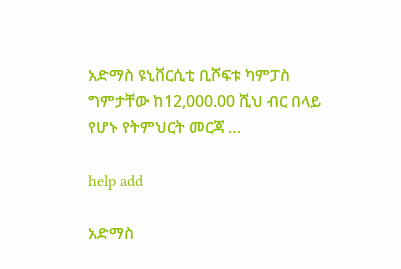አድማስ ዩኒቨርሲቲ ቢሾፍቱ ካምፓስ ግምታቸው ከ12,000.00 ሺህ ብር በላይ የሆኑ የትምህርት መርጃ …

help add

አድማስ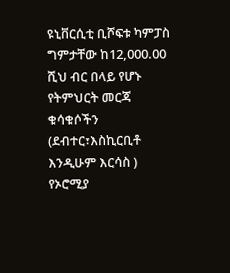ዩኒቨርሲቲ ቢሾፍቱ ካምፓስ ግምታቸው ከ12,000.00 ሺህ ብር በላይ የሆኑ የትምህርት መርጃ ቁሳቁሶችን (ደብተር፣እስኪርቢቶ እንዲሁም እርሳስ ) የኦሮሚያ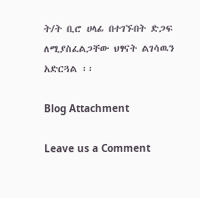ት/ት ቢሮ ሀላፊ በተገኙበት ድጋፍ ለሚያስፈልጋቸው ህፃናት ልገሳዉን አድርጓል ፡፡

Blog Attachment

Leave us a Comment